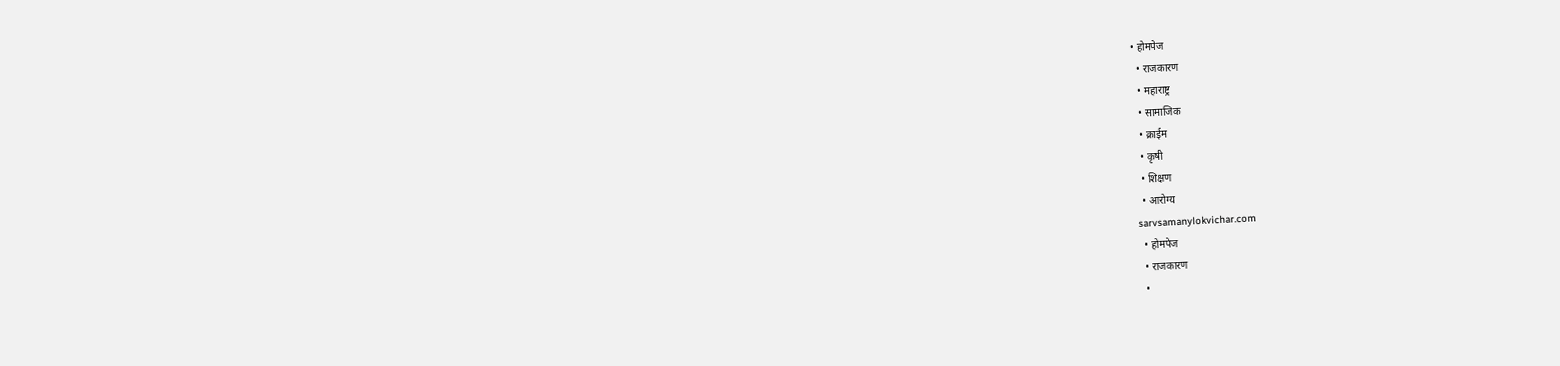• होमपेज
  • राजकारण
  • महाराष्ट्र
  • सामाजिक
  • क्राईम
  • कृषी
  • शिक्षण
  • आरोग्य
sarvsamanylokvichar.com
  • होमपेज
  • राजकारण
  •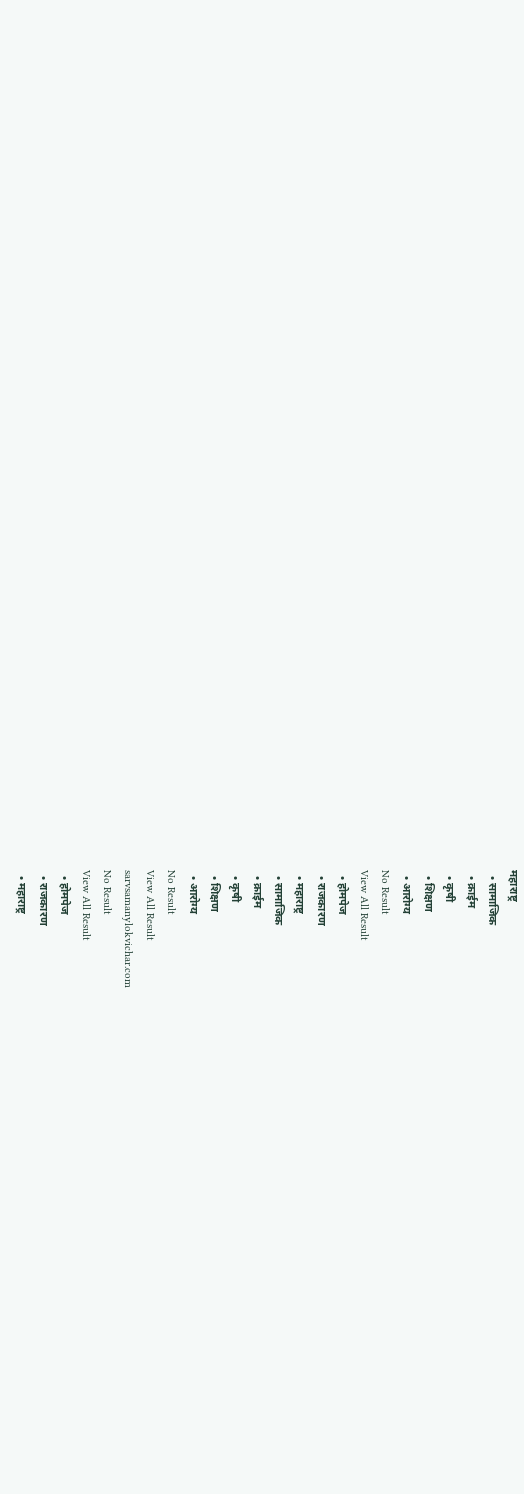महाराष्ट्र
  • सामाजिक
  • क्राईम
  • कृषी
  • शिक्षण
  • आरोग्य
No Result
View All Result
  • होमपेज
  • राजकारण
  • महाराष्ट्र
  • सामाजिक
  • क्राईम
  • कृषी
  • शिक्षण
  • आरोग्य
No Result
View All Result
sarvsamanylokvichar.com
No Result
View All Result
  • होमपेज
  • राजकारण
  • महाराष्ट्र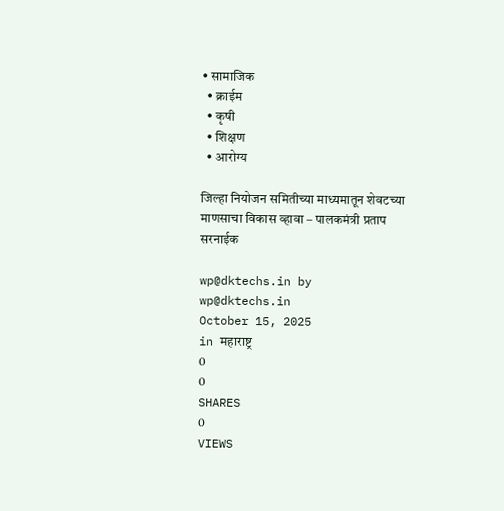• सामाजिक
  • क्राईम
  • कृषी
  • शिक्षण
  • आरोग्य

जिल्हा नियोजन समितीच्या माध्यमातून शेवटच्या माणसाचा विकास व्हावा – पालकमंत्री प्रताप सरनाईक

wp@dktechs.in by wp@dktechs.in
October 15, 2025
in महाराष्ट्र
0
0
SHARES
0
VIEWS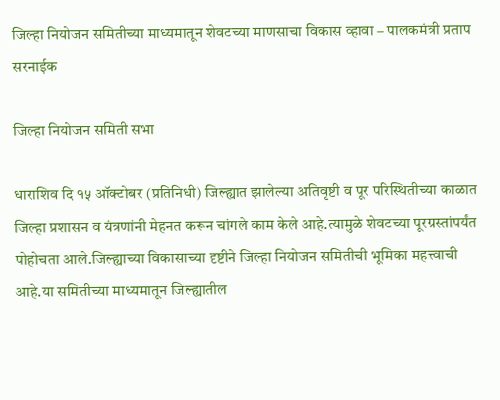जिल्हा नियोजन समितीच्या माध्यमातून शेवटच्या माणसाचा विकास व्हावा – पालकमंत्री प्रताप सरनाईक

जिल्हा नियोजन समिती सभा

धाराशिव दि १५ ऑक्टोबर (प्रतिनिधी) जिल्ह्यात झालेल्या अतिवृष्टी व पूर परिस्थितीच्या काळात जिल्हा प्रशासन व यंत्रणांनी मेहनत करून चांगले काम केले आहे.त्यामुळे शेवटच्या पूरग्रस्तांपर्यंत पोहोचता आले.जिल्ह्याच्या विकासाच्या दृष्टीने जिल्हा नियोजन समितीची भूमिका महत्त्वाची आहे.या समितीच्या माध्यमातून जिल्ह्यातील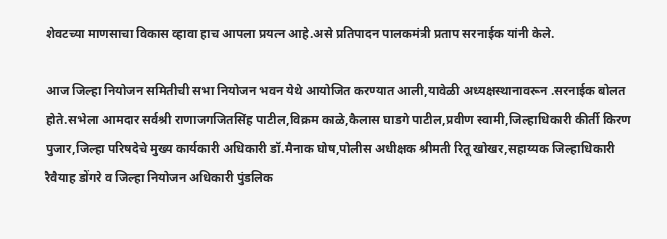शेवटच्या माणसाचा विकास व्हावा हाच आपला प्रयत्न आहे.असे प्रतिपादन पालकमंत्री प्रताप सरनाईक यांनी केले.

आज जिल्हा नियोजन समितीची सभा नियोजन भवन येथे आयोजित करण्यात आली,यावेळी अध्यक्षस्थानावरून .सरनाईक बोलत होते.सभेला आमदार सर्वश्री राणाजगजितसिंह पाटील,विक्रम काळे,कैलास घाडगे पाटील,प्रवीण स्वामी,जिल्हाधिकारी कीर्ती किरण पुजार,जिल्हा परिषदेचे मुख्य कार्यकारी अधिकारी डॉ.मैनाक घोष,पोलीस अधीक्षक श्रीमती रितू खोखर,सहाय्यक जिल्हाधिकारी रैवैयाह डोंगरे व जिल्हा नियोजन अधिकारी पुंडलिक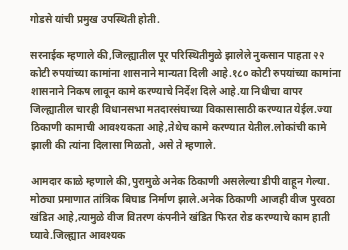गोडसे यांची प्रमुख उपस्थिती होती.

सरनाईक म्हणाले की,जिल्ह्यातील पूर परिस्थितीमुळे झालेले नुकसान पाहता २२ कोटी रुपयांच्या कामांना शासनाने मान्यता दिली आहे.१८० कोटी रुपयांच्या कामांना शासनाने निकष लावून कामे करण्याचे निर्देश दिले आहे.या निधीचा वापर जिल्ह्यातील चारही विधानसभा मतदारसंघाच्या विकासासाठी करण्यात येईल.ज्या ठिकाणी कामाची आवश्यकता आहे,तेथेच कामे करण्यात येतील.लोकांची कामे झाली की त्यांना दिलासा मिळतो, असे ते म्हणाले.

आमदार काळे म्हणाले की,पुरामुळे अनेक ठिकाणी असलेल्या डीपी वाहून गेल्या. मोठ्या प्रमाणात तांत्रिक बिघाड निर्माण झाले.अनेक ठिकाणी आजही वीज पुरवठा खंडित आहे,त्यामुळे वीज वितरण कंपनीने खंडित फिरत रोड करण्याचे काम हाती घ्यावे.जिल्ह्यात आवश्यक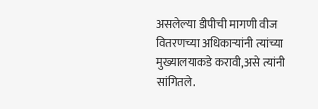असलेल्या डीपीची मागणी वीज वितरणच्या अधिकाऱ्यांनी त्यांच्या मुख्यालयाकडे करावी,असे त्यांनी सांगितले.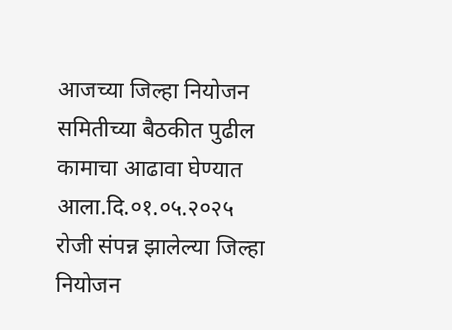आजच्या जिल्हा नियोजन समितीच्या बैठकीत पुढील कामाचा आढावा घेण्यात आला.दि.०१.०५.२०२५ रोजी संपन्न झालेल्या जिल्हा नियोजन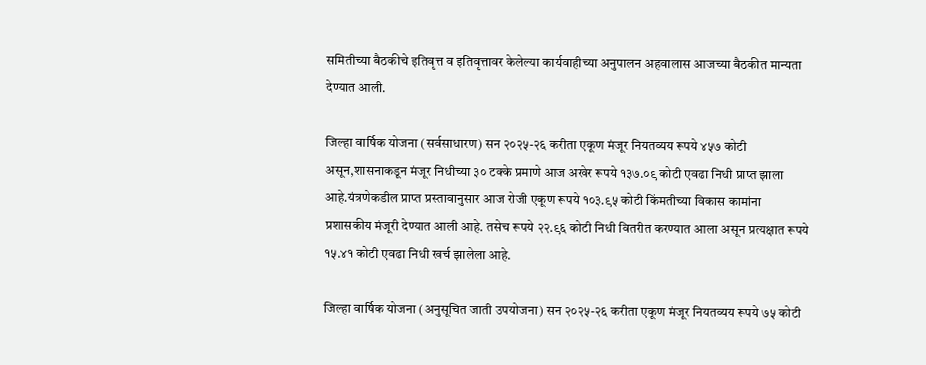समितीच्या बैठकीचे इतिवृत्त व इतिवृत्तावर केलेल्या कार्यवाहीच्या अनुपालन अहवालास आजच्या बैठकीत मान्यता देण्यात आली.

जिल्हा वार्षिक योजना (सर्वसाधारण) सन २०२५-२६ करीता एकूण मंजूर नियतव्यय रूपये ४५७ कोटी असून,शासनाकडून मंजूर निधीच्या ३० टक्के प्रमाणे आज अखेर रूपये १३७.०९ कोटी एवढा निधी प्राप्त झाला आहे.यंत्रणेकडील प्राप्त प्रस्तावानुसार आज रोजी एकूण रूपये १०३.९५ कोटी किंमतीच्या विकास कामांना प्रशासकीय मंजूरी देण्यात आली आहे. तसेच रूपये २२.९६ कोटी निधी वितरीत करण्यात आला असून प्रत्यक्षात रूपये १५.४१ कोटी एवढा निधी खर्च झालेला आहे.

जिल्हा वार्षिक योजना (अनुसूचित जाती उपयोजना) सन २०२५-२६ करीता एकूण मंजूर नियतव्यय रूपये ७५ कोटी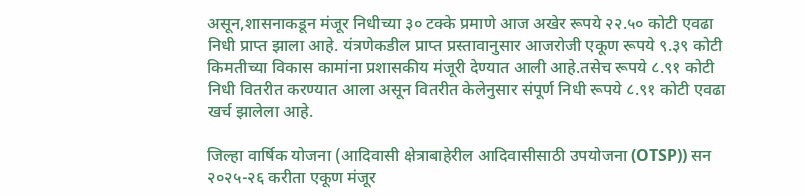असून,शासनाकडून मंजूर निधीच्या ३० टक्के प्रमाणे आज अखेर रूपये २२.५० कोटी एवढा निधी प्राप्त झाला आहे. यंत्रणेकडील प्राप्त प्रस्तावानुसार आजरोजी एकूण रूपये ९.३९ कोटी किमतीच्या विकास कामांना प्रशासकीय मंजूरी देण्यात आली आहे.तसेच रूपये ८.९१ कोटी निधी वितरीत करण्यात आला असून वितरीत केलेनुसार संपूर्ण निधी रूपये ८.९१ कोटी एवढा खर्च झालेला आहे.

जिल्हा वार्षिक योजना (आदिवासी क्षेत्राबाहेरील आदिवासीसाठी उपयोजना (OTSP)) सन २०२५-२६ करीता एकूण मंजूर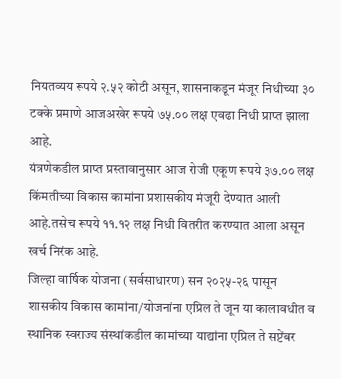नियतव्यय रूपये २.५२ कोटी असून, शासनाकडून मंजूर निधीच्या ३० टक्के प्रमाणे आजअखेर रूपये ७५.०० लक्ष एवढा निधी प्राप्त झाला आहे.
यंत्रणेकडील प्राप्त प्रस्तावानुसार आज रोजी एकूण रूपये ३७.०० लक्ष किंमतीच्या विकास कामांना प्रशासकीय मंजूरी देण्यात आली आहे.तसेच रूपये ११.१२ लक्ष निधी वितरीत करण्यात आला असून खर्च निरंक आहे.
जिल्हा वार्षिक योजना (सर्वसाधारण) सन २०२५-२६ पासून शासकीय विकास कामांना/योजनांना एप्रिल ते जून या कालावधीत व स्थानिक स्वराज्य संस्थांकडील कामांच्या याद्यांना एप्रिल ते सप्टेंबर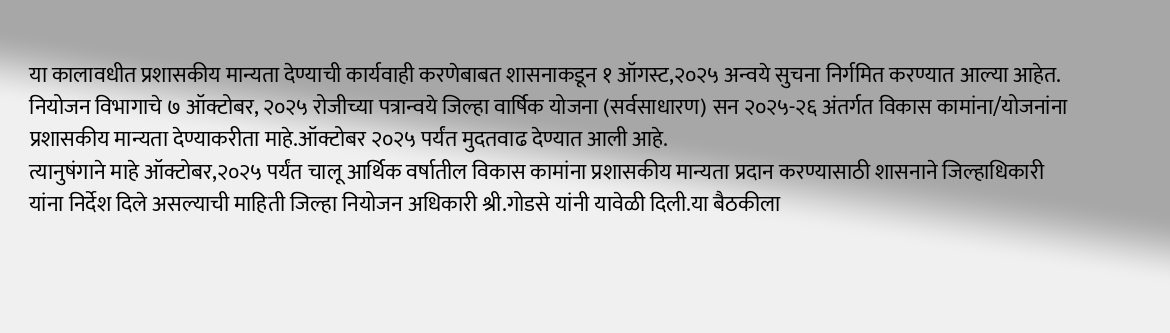या कालावधीत प्रशासकीय मान्यता देण्याची कार्यवाही करणेबाबत शासनाकडून १ ऑगस्ट,२०२५ अन्वये सुचना निर्गमित करण्यात आल्या आहेत.
नियोजन विभागाचे ७ ऑक्टोबर, २०२५ रोजीच्या पत्रान्वये जिल्हा वार्षिक योजना (सर्वसाधारण) सन २०२५-२६ अंतर्गत विकास कामांना/योजनांना प्रशासकीय मान्यता देण्याकरीता माहे.ऑक्टोबर २०२५ पर्यंत मुदतवाढ देण्यात आली आहे.
त्यानुषंगाने माहे ऑक्टोबर,२०२५ पर्यंत चालू आर्थिक वर्षातील विकास कामांना प्रशासकीय मान्यता प्रदान करण्यासाठी शासनाने जिल्हाधिकारी यांना निर्देश दिले असल्याची माहिती जिल्हा नियोजन अधिकारी श्री.गोडसे यांनी यावेळी दिली.या बैठकीला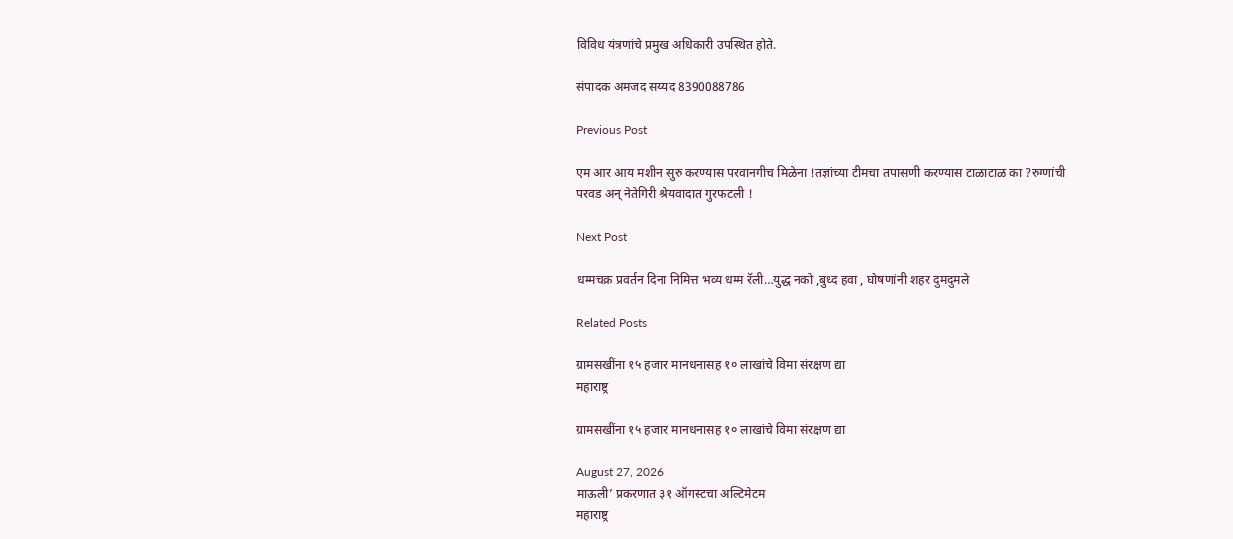विविध यंत्रणांचे प्रमुख अधिकारी उपस्थित होते.

संपादक अमजद सय्यद 8390088786

Previous Post

एम आर आय मशीन सुरु करण्यास परवानगीच मिळेना !तज्ञांच्या टीमचा तपासणी करण्यास टाळाटाळ का ?रुग्णांची परवड अन् नेतेगिरी श्रेयवादात गुरफटली !

Next Post

धम्मचक्र प्रवर्तन दिना निमित्त भव्य धम्म रॅली…युद्ध नको ,बुध्द हवा , घोषणांनी शहर दुमदुमले

Related Posts

ग्रामसखींना १५ हजार मानधनासह १० लाखांचे विमा संरक्षण द्या
महाराष्ट्र

ग्रामसखींना १५ हजार मानधनासह १० लाखांचे विमा संरक्षण द्या

August 27, 2026
माऊली’ प्रकरणात ३१ ऑगस्टचा अल्टिमेटम
महाराष्ट्र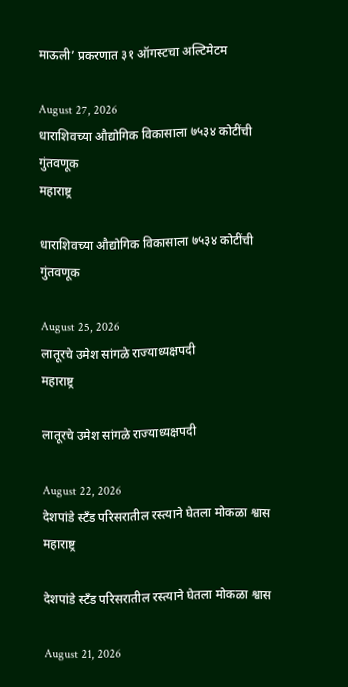माऊली’ प्रकरणात ३१ ऑगस्टचा अल्टिमेटम

August 27, 2026
धाराशिवच्या औद्योगिक विकासाला ७५३४ कोटींची गुंतवणूक
महाराष्ट्र

धाराशिवच्या औद्योगिक विकासाला ७५३४ कोटींची गुंतवणूक

August 25, 2026
लातूरचे उमेश सांगळे राज्याध्यक्षपदी
महाराष्ट्र

लातूरचे उमेश सांगळे राज्याध्यक्षपदी

August 22, 2026
देशपांडे स्टँड परिसरातील रस्त्याने घेतला मोकळा श्वास
महाराष्ट्र

देशपांडे स्टँड परिसरातील रस्त्याने घेतला मोकळा श्वास

August 21, 2026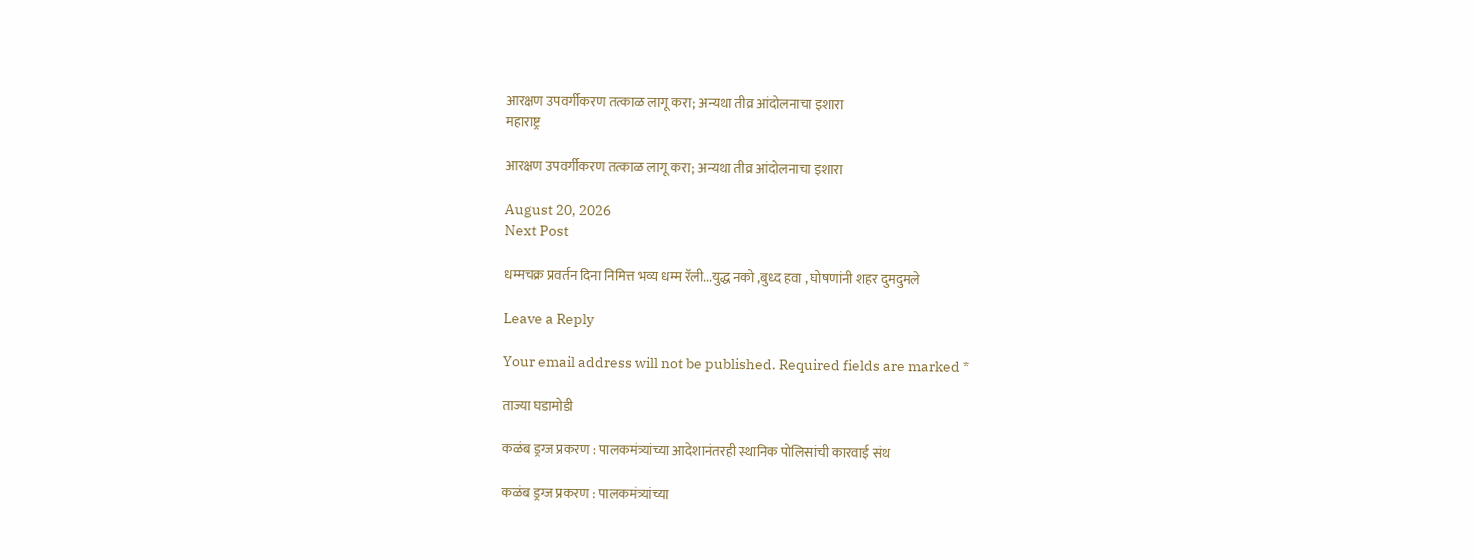आरक्षण उपवर्गीकरण तत्काळ लागू करा; अन्यथा तीव्र आंदोलनाचा इशारा
महाराष्ट्र

आरक्षण उपवर्गीकरण तत्काळ लागू करा; अन्यथा तीव्र आंदोलनाचा इशारा

August 20, 2026
Next Post

धम्मचक्र प्रवर्तन दिना निमित्त भव्य धम्म रॅली...युद्ध नको ,बुध्द हवा , घोषणांनी शहर दुमदुमले

Leave a Reply

Your email address will not be published. Required fields are marked *

ताज्या घडामोडी

कळंब ड्रग्ज प्रकरण : पालकमंत्र्यांच्या आदेशानंतरही स्थानिक पोलिसांची कारवाई संथ

कळंब ड्रग्ज प्रकरण : पालकमंत्र्यांच्या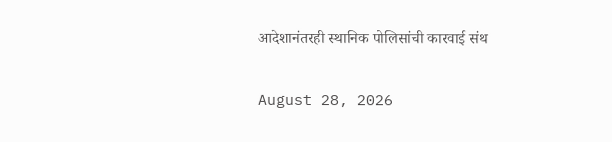आदेशानंतरही स्थानिक पोलिसांची कारवाई संथ

August 28, 2026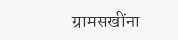ग्रामसखींना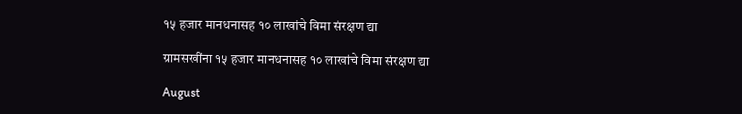१५ हजार मानधनासह १० लाखांचे विमा संरक्षण द्या

ग्रामसखींना १५ हजार मानधनासह १० लाखांचे विमा संरक्षण द्या

August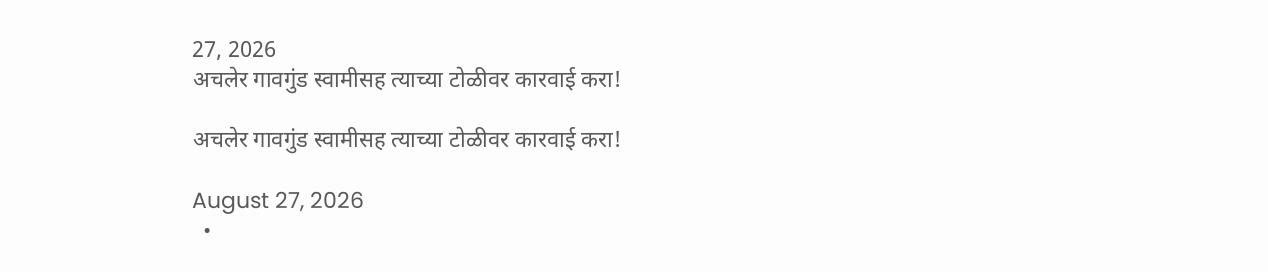27, 2026
अचलेर गावगुंड स्वामीसह त्याच्या टोळीवर कारवाई करा!

अचलेर गावगुंड स्वामीसह त्याच्या टोळीवर कारवाई करा!

August 27, 2026
  •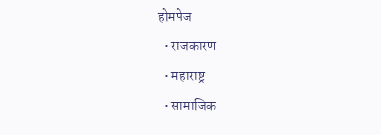होमपेज
  • राजकारण
  • महाराष्ट्र
  • सामाजिक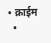• क्राईम
  •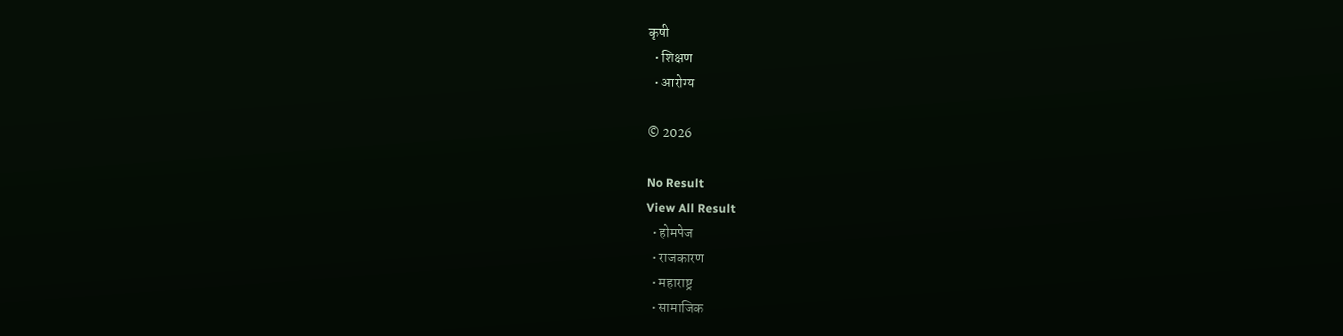कृषी
  • शिक्षण
  • आरोग्य

© 2026

No Result
View All Result
  • होमपेज
  • राजकारण
  • महाराष्ट्र
  • सामाजिक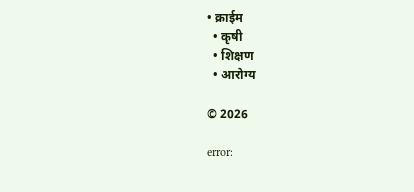• क्राईम
  • कृषी
  • शिक्षण
  • आरोग्य

© 2026

error: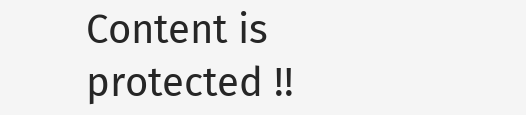Content is protected !!